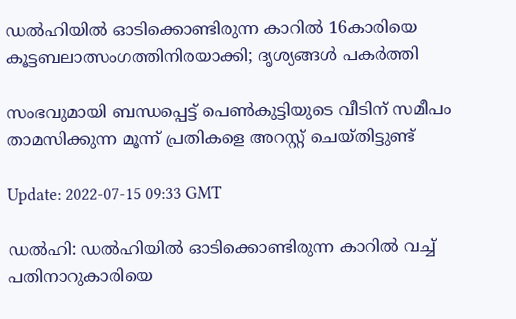ഡല്‍ഹിയില്‍ ഓടിക്കൊണ്ടിരുന്ന കാറില്‍ 16കാരിയെ കൂട്ടബലാത്സംഗത്തിനിരയാക്കി; ദൃശ്യങ്ങള്‍ പകര്‍ത്തി

സംഭവുമായി ബന്ധപ്പെട്ട് പെൺകുട്ടിയുടെ വീടിന് സമീപം താമസിക്കുന്ന മൂന്ന് പ്രതികളെ അറസ്റ്റ് ചെയ്തിട്ടുണ്ട്

Update: 2022-07-15 09:33 GMT

ഡല്‍ഹി: ഡല്‍ഹിയില്‍ ഓടിക്കൊണ്ടിരുന്ന കാറില്‍ വച്ച് പതിനാറുകാരിയെ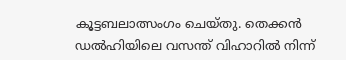കൂട്ടബലാത്സംഗം ചെയ്തു. തെക്കൻ ഡൽഹിയിലെ വസന്ത് വിഹാറിൽ നിന്ന്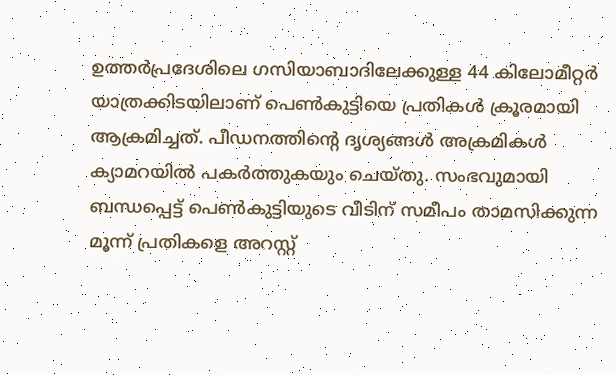ഉത്തർപ്രദേശിലെ ഗസിയാബാദിലേക്കുള്ള 44 കിലോമീറ്റര്‍ യാത്രക്കിടയിലാണ് പെണ്‍കുട്ടിയെ പ്രതികള്‍ ക്രൂരമായി ആക്രമിച്ചത്. പീഡനത്തിന്‍റെ ദൃശ്യങ്ങള്‍ അക്രമികള്‍ ക്യാമറയില്‍ പകര്‍ത്തുകയും ചെയ്തു. സംഭവുമായി ബന്ധപ്പെട്ട് പെൺകുട്ടിയുടെ വീടിന് സമീപം താമസിക്കുന്ന മൂന്ന് പ്രതികളെ അറസ്റ്റ്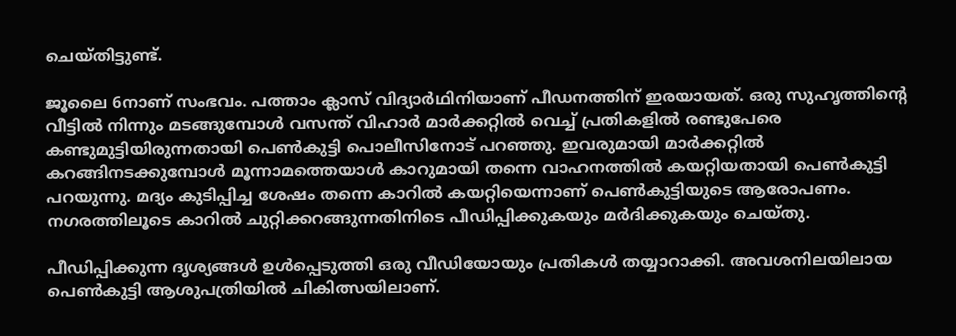ചെയ്തിട്ടുണ്ട്.

ജൂലൈ 6നാണ് സംഭവം. പത്താം ക്ലാസ് വിദ്യാര്‍ഥിനിയാണ് പീഡനത്തിന് ഇരയായത്. ഒരു സുഹൃത്തിന്‍റെ വീട്ടില്‍ നിന്നും മടങ്ങുമ്പോള്‍ വസന്ത് വിഹാർ മാർക്കറ്റിൽ വെച്ച് പ്രതികളിൽ രണ്ടുപേരെ കണ്ടുമുട്ടിയിരുന്നതായി പെൺകുട്ടി പൊലീസിനോട് പറഞ്ഞു. ഇവരുമായി മാര്‍ക്കറ്റില്‍ കറങ്ങിനടക്കുമ്പോള്‍ മൂന്നാമത്തെയാള്‍ കാറുമായി തന്നെ വാഹനത്തില്‍ കയറ്റിയതായി പെണ്‍കുട്ടി പറയുന്നു. മദ്യം കുടിപ്പിച്ച ശേഷം തന്നെ കാറില്‍ കയറ്റിയെന്നാണ് പെണ്‍കുട്ടിയുടെ ആരോപണം. നഗരത്തിലൂടെ കാറില്‍ ചുറ്റിക്കറങ്ങുന്നതിനിടെ പീഡിപ്പിക്കുകയും മര്‍ദിക്കുകയും ചെയ്തു.

പീഡിപ്പിക്കുന്ന ദൃശ്യങ്ങള്‍ ഉള്‍പ്പെടുത്തി ഒരു വീഡിയോയും പ്രതികള്‍ തയ്യാറാക്കി. അവശനിലയിലായ പെണ്‍കുട്ടി ആശുപത്രിയില്‍ ചികിത്സയിലാണ്.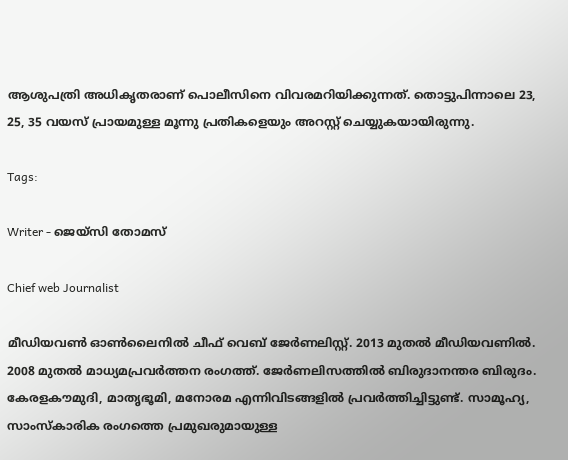ആശുപത്രി അധികൃതരാണ് പൊലീസിനെ വിവരമറിയിക്കുന്നത്. തൊട്ടുപിന്നാലെ 23, 25, 35 വയസ് പ്രായമുള്ള മൂന്നു പ്രതികളെയും അറസ്റ്റ് ചെയ്യുകയായിരുന്നു.

Tags:

Writer - ജെയ്സി തോമസ്

Chief web Journalist

മീഡിയവൺ ഓൺലൈനിൽ ചീഫ് വെബ് ജേർണലിസ്റ്റ്. 2013 മുതൽ മീഡിയവണിൽ. 2008 മുതൽ മാധ്യമപ്രവർത്തന രംഗത്ത്. ജേർണലിസത്തിൽ ബിരുദാനന്തര ബിരുദം. കേരളകൗമുദി, മാതൃഭൂമി, മനോരമ എന്നിവിടങ്ങളിൽ പ്രവർത്തിച്ചിട്ടുണ്ട്. സാമൂഹ്യ, സാംസ്‌കാരിക രംഗത്തെ പ്രമുഖരുമായുള്ള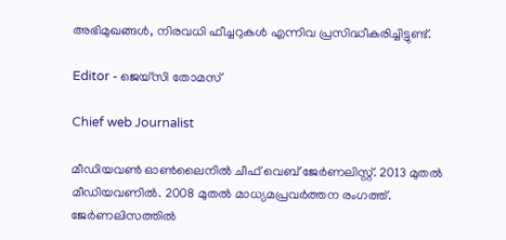അഭിമുഖങ്ങൾ, നിരവധി ഫീച്ചറുകൾ എന്നിവ പ്രസിദ്ധീകരിച്ചിട്ടുണ്ട്.

Editor - ജെയ്സി തോമസ്

Chief web Journalist

മീഡിയവൺ ഓൺലൈനിൽ ചീഫ് വെബ് ജേർണലിസ്റ്റ്. 2013 മുതൽ മീഡിയവണിൽ. 2008 മുതൽ മാധ്യമപ്രവർത്തന രംഗത്ത്. ജേർണലിസത്തിൽ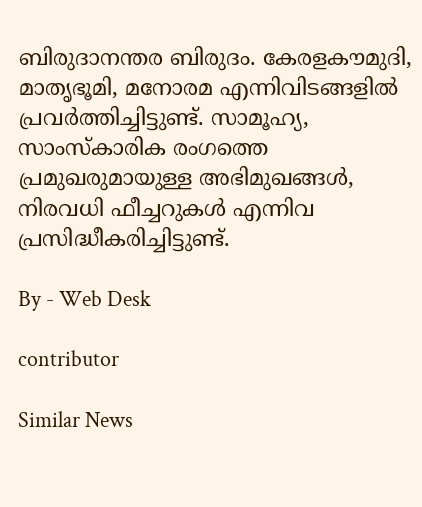ബിരുദാനന്തര ബിരുദം. കേരളകൗമുദി, മാതൃഭൂമി, മനോരമ എന്നിവിടങ്ങളിൽ പ്രവർത്തിച്ചിട്ടുണ്ട്. സാമൂഹ്യ, സാംസ്‌കാരിക രംഗത്തെ പ്രമുഖരുമായുള്ള അഭിമുഖങ്ങൾ, നിരവധി ഫീച്ചറുകൾ എന്നിവ പ്രസിദ്ധീകരിച്ചിട്ടുണ്ട്.

By - Web Desk

contributor

Similar News